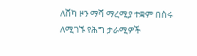ለሸካ ዞን ማሻ ማረሚያ ተቋም በስሩ ለሚገኙ የሕግ ታራሚዎች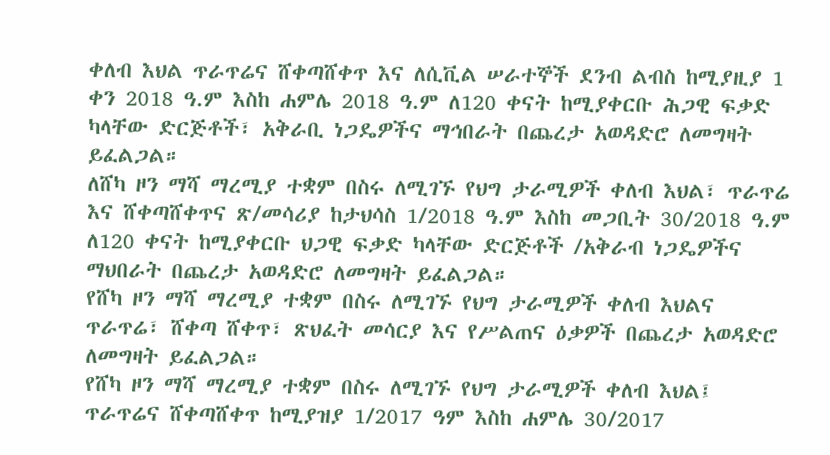ቀለብ እህል ጥራጥሬና ሸቀጣሸቀጥ እና ለሲቪል ሠራተኞች ደንብ ልብስ ከሚያዚያ 1 ቀን 2018 ዓ.ም እስከ ሐምሌ 2018 ዓ.ም ለ120 ቀናት ከሚያቀርቡ ሕጋዊ ፍቃድ ካላቸው ድርጅቶች፣ አቅራቢ ነጋዴዎችና ማኅበራት በጨረታ አወዳድሮ ለመግዛት ይፈልጋል።
ለሸካ ዞን ማሻ ማረሚያ ተቋም በስሩ ለሚገኙ የህግ ታራሚዎች ቀለብ እህል፣ ጥራጥሬ እና ሸቀጣሸቀጥና ጽ/መሳሪያ ከታህሳስ 1/2018 ዓ.ም እስከ መጋቢት 30/2018 ዓ.ም ለ120 ቀናት ከሚያቀርቡ ህጋዊ ፍቃድ ካላቸው ድርጅቶች /አቅራብ ነጋዴዎችና ማህበራት በጨረታ አወዳድሮ ለመግዛት ይፈልጋል።
የሸካ ዞን ማሻ ማረሚያ ተቋም በስሩ ለሚገኙ የህግ ታራሚዎች ቀለብ እህልና ጥራጥሬ፣ ሸቀጣ ሸቀጥ፣ ጽህፈት መሳርያ እና የሥልጠና ዕቃዎች በጨረታ አወዳድሮ ለመግዛት ይፈልጋል።
የሸካ ዞን ማሻ ማረሚያ ተቋም በስሩ ለሚገኙ የህግ ታራሚዎች ቀለብ እህል፤ ጥራጥሬና ሸቀጣሸቀጥ ከሚያዝያ 1/2017 ዓም እስከ ሐምሌ 30/2017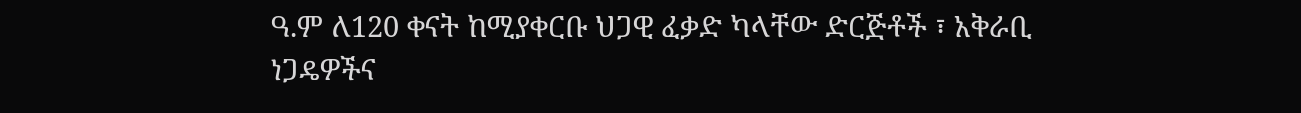ዓ.ም ለ120 ቀናት ከሚያቀርቡ ህጋዊ ፈቃድ ካላቸው ድርጅቶች ፣ አቅራቢ ነጋዴዎችና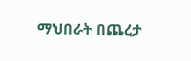ማህበራት በጨረታ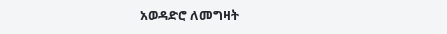አወዳድሮ ለመግዛት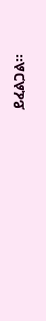ይፈልጋል፡፡